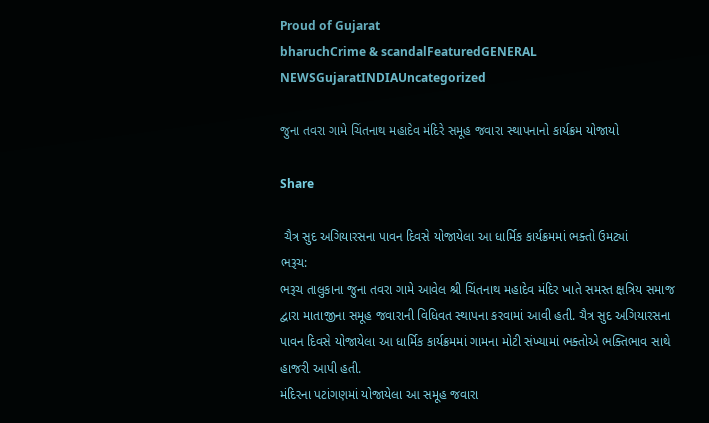Proud of Gujarat
bharuchCrime & scandalFeaturedGENERAL NEWSGujaratINDIAUncategorized

જુના તવરા ગામે ચિંતનાથ મહાદેવ મંદિરે સમૂહ જવારા સ્થાપનાનો કાર્યક્રમ યોજાયો

Share

 ચૈત્ર સુદ અગિયારસના પાવન દિવસે યોજાયેલા આ ધાર્મિક કાર્યક્રમમાં ભક્તો ઉમટ્યાં
ભરૂચ:
ભરૂચ તાલુકાના જુના તવરા ગામે આવેલ શ્રી ચિંતનાથ મહાદેવ મંદિર ખાતે સમસ્ત ક્ષત્રિય સમાજ દ્વારા માતાજીના સમૂહ જવારાની વિધિવત સ્થાપના કરવામાં આવી હતી. ચૈત્ર સુદ અગિયારસના પાવન દિવસે યોજાયેલા આ ધાર્મિક કાર્યક્રમમાં ગામના મોટી સંખ્યામાં ભક્તોએ ભક્તિભાવ સાથે હાજરી આપી હતી.
મંદિરના પટાંગણમાં યોજાયેલા આ સમૂહ જવારા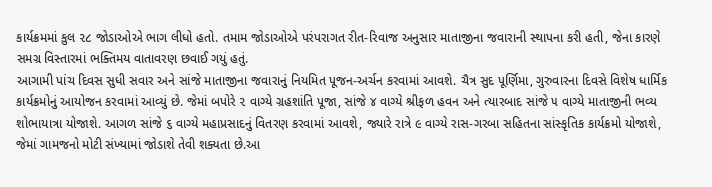કાર્યક્રમમાં કુલ ૨૮ જોડાઓએ ભાગ લીધો હતો. તમામ જોડાઓએ પરંપરાગત રીત-રિવાજ અનુસાર માતાજીના જવારાની સ્થાપના કરી હતી, જેના કારણે સમગ્ર વિસ્તારમાં ભક્તિમય વાતાવરણ છવાઈ ગયું હતું.
આગામી પાંચ દિવસ સુધી સવાર અને સાંજે માતાજીના જવારાનું નિયમિત પૂજન-અર્ચન કરવામાં આવશે. ચૈત્ર સુદ પૂર્ણિમા, ગુરુવારના દિવસે વિશેષ ધાર્મિક કાર્યક્રમોનું આયોજન કરવામાં આવ્યું છે. જેમાં બપોરે ૨ વાગ્યે ગ્રહશાંતિ પૂજા, સાંજે ૪ વાગ્યે શ્રીફળ હવન અને ત્યારબાદ સાંજે ૫ વાગ્યે માતાજીની ભવ્ય શોભાયાત્રા યોજાશે. આગળ સાંજે ૬ વાગ્યે મહાપ્રસાદનું વિતરણ કરવામાં આવશે, જ્યારે રાત્રે ૯ વાગ્યે રાસ-ગરબા સહિતના સાંસ્કૃતિક કાર્યક્રમો યોજાશે, જેમાં ગામજનો મોટી સંખ્યામાં જોડાશે તેવી શક્યતા છે.આ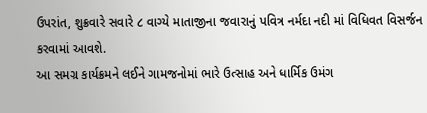ઉપરાંત, શુક્રવારે સવારે ૮ વાગ્યે માતાજીના જવારાનું પવિત્ર નર્મદા નદી માં વિધિવત વિસર્જન કરવામાં આવશે.
આ સમગ્ર કાર્યક્રમને લઈને ગામજનોમાં ભારે ઉત્સાહ અને ધાર્મિક ઉમંગ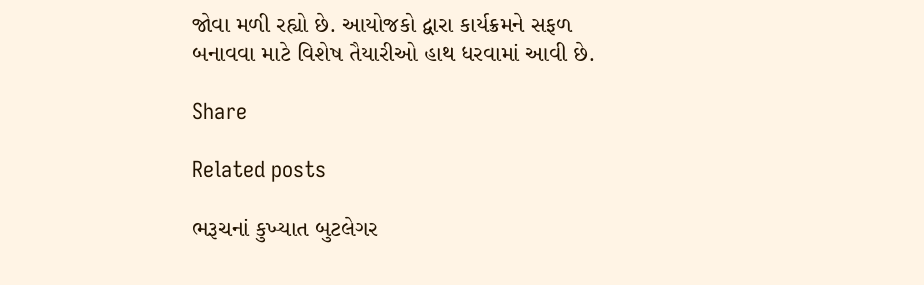જોવા મળી રહ્યો છે. આયોજકો દ્વારા કાર્યક્રમને સફળ બનાવવા માટે વિશેષ તૈયારીઓ હાથ ધરવામાં આવી છે.

Share

Related posts

ભરૂચનાં કુખ્યાત બુટલેગર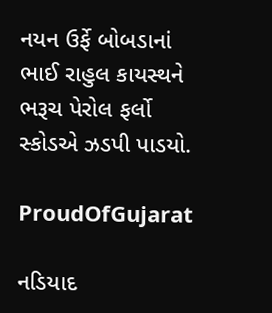નયન ઉર્ફે બોબડાનાં ભાઈ રાહુલ કાયસ્થને ભરૂચ પેરોલ ફર્લો સ્કોડએ ઝડપી પાડયો.

ProudOfGujarat

નડિયાદ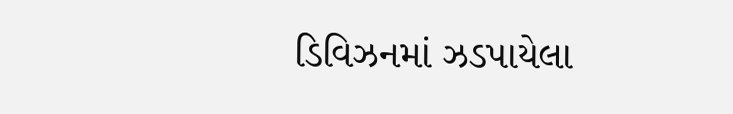ડિવિઝનમાં ઝડપાયેલા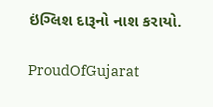ઇંગ્લિશ દારૂનો નાશ કરાયો.

ProudOfGujarat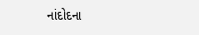નાંદોદના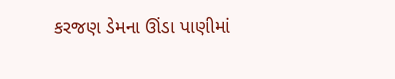કરજણ ડેમના ઊંડા પાણીમાં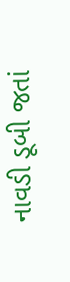નાવડી ડૂબી જતાં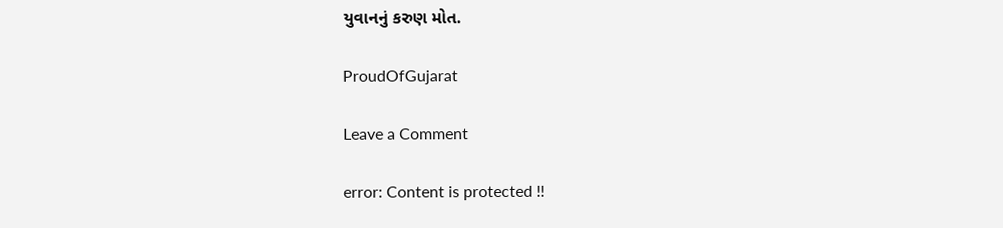યુવાનનું કરુણ મોત.

ProudOfGujarat

Leave a Comment

error: Content is protected !!